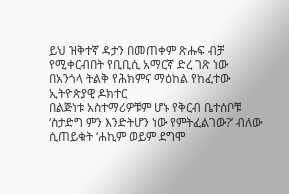ይህ ዝቅተኛ ዳታን በመጠቀም ጽሑፍ ብቻ የሚቀርብበት የቢቢሲ አማርኛ ድረ ገጽ ነው
በአንጎላ ትልቅ የሕክምና ማዕከል የከፈተው ኢትዮጵያዊ ዶክተር
በልጅነቱ አስተማሪዎቹም ሆኑ የቅርብ ቤተሰቦቹ ‘ስታድግ ምን እንድትሆን ነው የምትፈልገው?’ ብለው ሲጠይቁት ‘ሐኪም ወይም ደግሞ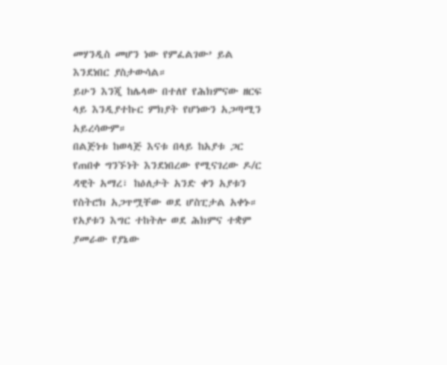መሃንዲስ መሆን ነው የምፈልገው’ ይል እንደነበር ያስታውሳል።
ይሁን እንጂ ከሌላው በተለየ የሕክምናው ዘርፍ ላይ እንዲያተኩር ምክያት የሆነውን አጋጣሚን አይረሳውም።
በልጅነቱ ከወላጅ እናቱ በላይ ከአያቱ ጋር የጠበቀ ግንኙነት እንደነበረው የሚናገረው ዶ/ር ዳዊት አማረ፣ ከዕለታት አንድ ቀን አያቱን የስትሮክ አጋጥሟቸው ወደ ሆስፒታል አቀኑ።
የአያቱን እግር ተከትሎ ወደ ሕክምና ተቋም ያመራው የያኔው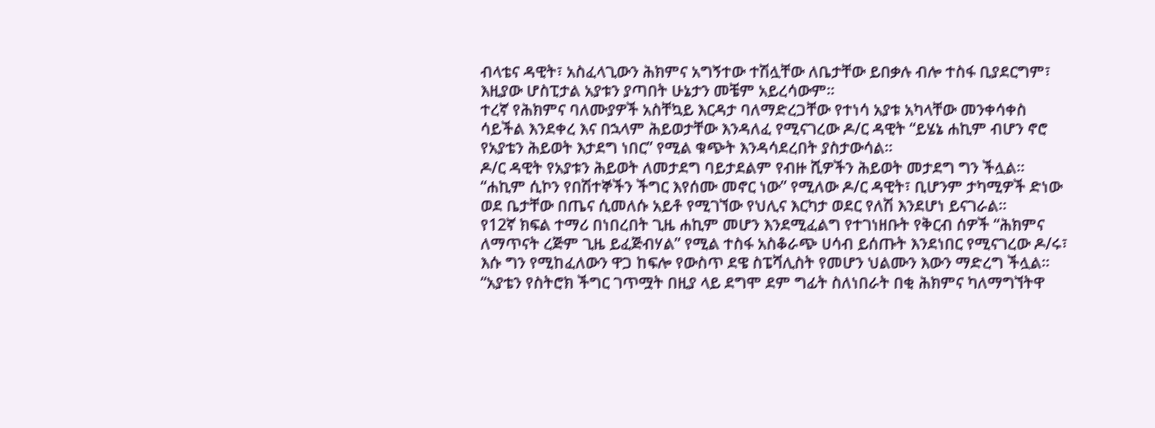ብላቴና ዳዊት፣ አስፈላጊውን ሕክምና አግኝተው ተሽሏቸው ለቤታቸው ይበቃሉ ብሎ ተስፋ ቢያደርግም፣ እዚያው ሆስፒታል አያቱን ያጣበት ሁኔታን መቼም አይረሳውም።
ተረኛ የሕክምና ባለሙያዎች አስቸኳይ እርዳታ ባለማድረጋቸው የተነሳ አያቱ አካላቸው መንቀሳቀስ ሳይችል እንደቀረ እና በኋላም ሕይወታቸው እንዳለፈ የሚናገረው ዶ/ር ዳዊት “ይሄኔ ሐኪም ብሆን ኖሮ የአያቴን ሕይወት እታደግ ነበር” የሚል ቁጭት እንዳሳደረበት ያስታውሳል።
ዶ/ር ዳዊት የአያቱን ሕይወት ለመታደግ ባይታደልም የብዙ ሺዎችን ሕይወት መታደግ ግን ችሏል።
“ሐኪም ሲኮን የበሽተኞችን ችግር እየሰሙ መኖር ነው” የሚለው ዶ/ር ዳዊት፣ ቢሆንም ታካሚዎች ድነው ወደ ቤታቸው በጤና ሲመለሱ አይቶ የሚገኘው የህሊና እርካታ ወደር የለሽ እንደሆነ ይናገራል።
የ12ኛ ክፍል ተማሪ በነበረበት ጊዜ ሐኪም መሆን እንደሚፈልግ የተገነዘቡት የቅርብ ሰዎች “ሕክምና ለማጥናት ረጅም ጊዜ ይፈጅብሃል” የሚል ተስፋ አስቆራጭ ሀሳብ ይሰጡት እንደነበር የሚናገረው ዶ/ሩ፣ እሱ ግን የሚከፈለውን ዋጋ ከፍሎ የውስጥ ደዌ ስፔሻሊስት የመሆን ህልሙን እውን ማድረግ ችሏል።
“አያቴን የስትሮክ ችግር ገጥሟት በዚያ ላይ ደግሞ ደም ግፊት ስለነበራት በቂ ሕክምና ካለማግኘትዋ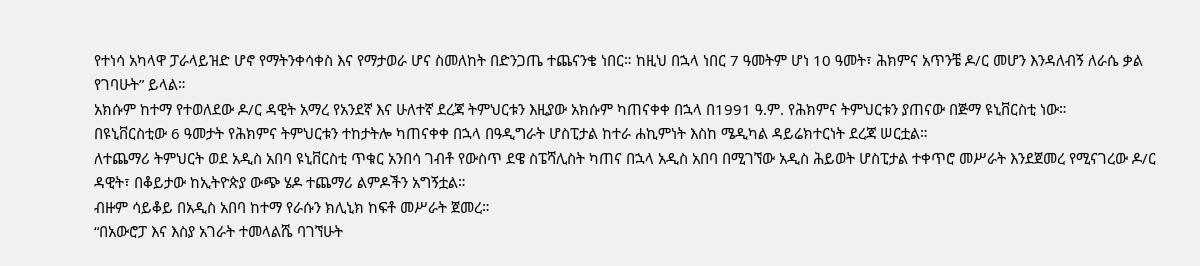የተነሳ አካላዋ ፓራላይዝድ ሆኖ የማትንቀሳቀስ እና የማታወራ ሆና ስመለከት በድንጋጤ ተጨናንቄ ነበር። ከዚህ በኋላ ነበር 7 ዓመትም ሆነ 10 ዓመት፣ ሕክምና አጥንቼ ዶ/ር መሆን እንዳለብኝ ለራሴ ቃል የገባሁት” ይላል።
አክሱም ከተማ የተወለደው ዶ/ር ዳዊት አማረ የአንደኛ እና ሁለተኛ ደረጃ ትምህርቱን እዚያው አክሱም ካጠናቀቀ በኋላ በ1991 ዓ.ም. የሕክምና ትምህርቱን ያጠናው በጅማ ዩኒቨርስቲ ነው።
በዩኒቨርስቲው 6 ዓመታት የሕክምና ትምህርቱን ተከታትሎ ካጠናቀቀ በኋላ በዓዲግራት ሆስፒታል ከተራ ሐኪምነት እስከ ሜዲካል ዳይሬክተርነት ደረጃ ሠርቷል።
ለተጨማሪ ትምህርት ወደ አዲስ አበባ ዩኒቨርስቲ ጥቁር አንበሳ ገብቶ የውስጥ ደዌ ስፔሻሊስት ካጠና በኋላ አዲስ አበባ በሚገኘው አዲስ ሕይወት ሆስፒታል ተቀጥሮ መሥራት እንደጀመረ የሚናገረው ዶ/ር ዳዊት፣ በቆይታው ከኢትዮጵያ ውጭ ሄዶ ተጨማሪ ልምዶችን አግኝቷል።
ብዙም ሳይቆይ በአዲስ አበባ ከተማ የራሱን ክሊኒክ ከፍቶ መሥራት ጀመረ።
“በአውሮፓ እና እስያ አገራት ተመላልሼ ባገኘሁት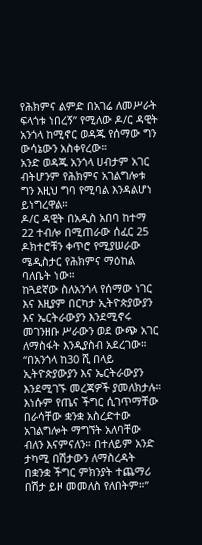የሕክምና ልምድ በአገሬ ለመሥራት ፍላጎቱ ነበረኝ” የሚለው ዶ/ር ዳዊት አንጎላ ከሚኖር ወዳጁ የሰማው ግን ውሳኔውን አስቀየረው።
አንድ ወዳጁ አንጎላ ሀብታም አገር ብትሆንም የሕክምና አገልግሎቱ ግን እዚህ ግባ የሚባል እንዳልሆነ ይነግረዋል።
ዶ/ር ዳዊት በአዲስ አበባ ከተማ 22 ተብሎ በሚጠራው ሰፈር 25 ዶክተሮቹን ቀጥሮ የሚያሠራው ሜዲስታር የሕክምና ማዕከል ባለቤት ነው።
ከጓደኛው ስለአንጎላ የሰማው ነገር እና እዚያም በርካታ ኢትዮጵያውያን እና ኤርትራውያን እንደሚኖሩ መገንዘቡ ሥራውን ወደ ውጭ አገር ለማስፋት እንዲያስብ አደረገው።
“በአንጎላ ከ30 ሺ በላይ ኢትዮጵያውያን እና ኤርትራውያን እንደሚገኙ መረጃዎች ያመለክታሉ። እነሱም የጤና ችግር ሲገጥማቸው በራሳቸው ቋንቋ አስረድተው አገልግሎት ማግኘት አለባቸው ብለን እናምናለን። በተለይም አንድ ታካሚ በሽታውን ለማስረዳት በቋንቋ ችግር ምክንያት ተጨማሪ በሽታ ይዞ መመለስ የለበትም።”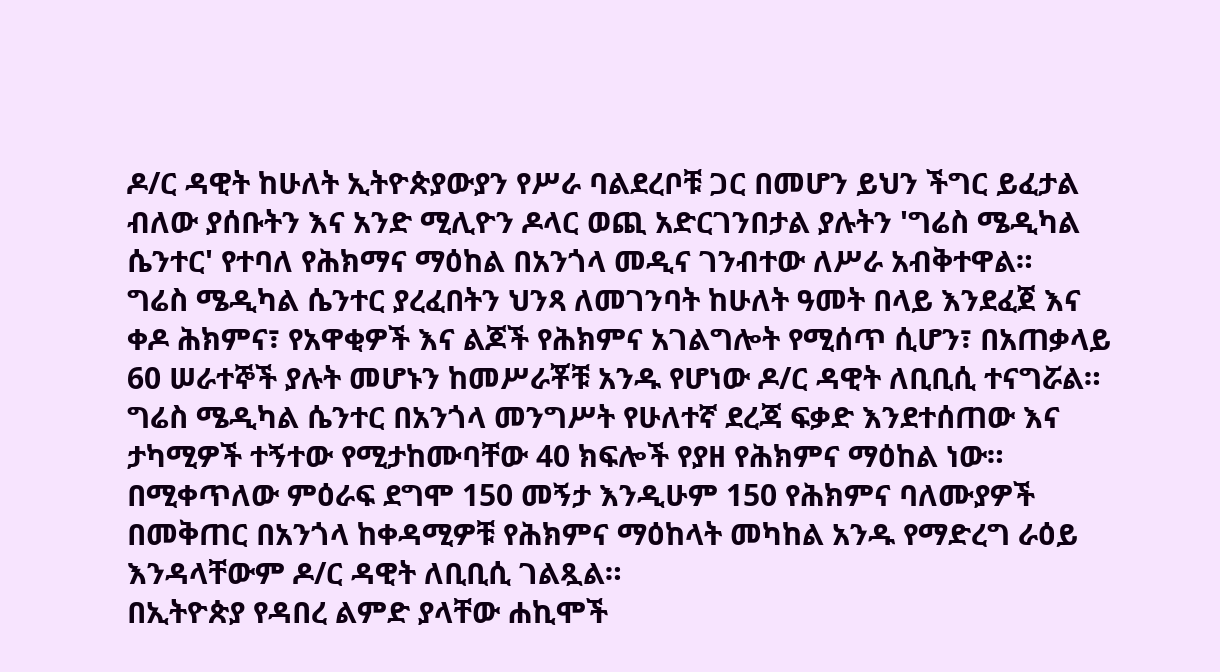ዶ/ር ዳዊት ከሁለት ኢትዮጵያውያን የሥራ ባልደረቦቹ ጋር በመሆን ይህን ችግር ይፈታል ብለው ያሰቡትን እና አንድ ሚሊዮን ዶላር ወጪ አድርገንበታል ያሉትን 'ግሬስ ሜዲካል ሴንተር' የተባለ የሕክማና ማዕከል በአንጎላ መዲና ገንብተው ለሥራ አብቅተዋል።
ግሬስ ሜዲካል ሴንተር ያረፈበትን ህንጻ ለመገንባት ከሁለት ዓመት በላይ እንደፈጀ እና ቀዶ ሕክምና፣ የአዋቂዎች እና ልጆች የሕክምና አገልግሎት የሚሰጥ ሲሆን፣ በአጠቃላይ 60 ሠራተኞች ያሉት መሆኑን ከመሥራቾቹ አንዱ የሆነው ዶ/ር ዳዊት ለቢቢሲ ተናግሯል።
ግሬስ ሜዲካል ሴንተር በአንጎላ መንግሥት የሁለተኛ ደረጃ ፍቃድ እንደተሰጠው እና ታካሚዎች ተኝተው የሚታከሙባቸው 40 ክፍሎች የያዘ የሕክምና ማዕከል ነው።
በሚቀጥለው ምዕራፍ ደግሞ 150 መኝታ እንዲሁም 150 የሕክምና ባለሙያዎች በመቅጠር በአንጎላ ከቀዳሚዎቹ የሕክምና ማዕከላት መካከል አንዱ የማድረግ ራዕይ እንዳላቸውም ዶ/ር ዳዊት ለቢቢሲ ገልጿል።
በኢትዮጵያ የዳበረ ልምድ ያላቸው ሐኪሞች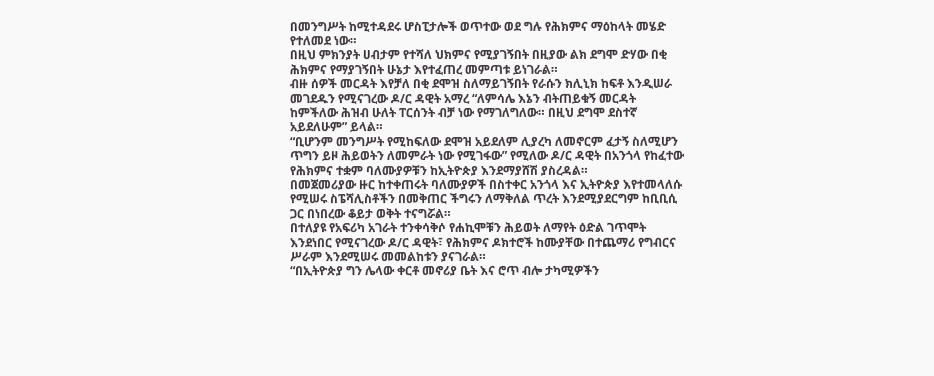በመንግሥት ከሚተዳደሩ ሆስፒታሎች ወጥተው ወደ ግሉ የሕክምና ማዕከላት መሄድ የተለመደ ነው።
በዚህ ምክንያት ሀብታም የተሻለ ህክምና የሚያገኝበት በዚያው ልክ ደግሞ ድሃው በቂ ሕክምና የማያገኝበት ሁኔታ እየተፈጠረ መምጣቱ ይነገራል።
ብዙ ሰዎች መርዳት እየቻለ በቂ ደሞዝ ስለማይገኝበት የራሱን ክሊኒክ ከፍቶ እንዲሠራ መገደዱን የሚናገረው ዶ/ር ዳዊት አማረ “ለምሳሌ እኔን ብትጠይቁኝ መርዳት ከምችለው ሕዝብ ሁለት ፐርሰንት ብቻ ነው የማገለግለው። በዚህ ደግሞ ደስተኛ አይደለሁም” ይላል።
“ቢሆንም መንግሥት የሚከፍለው ደሞዝ አይደለም ሊያረካ ለመኖርም ፈታኝ ስለሚሆን ጥግን ይዞ ሕይወትን ለመምራት ነው የሚገፋው” የሚለው ዶ/ር ዳዊት በአንጎላ የከፈተው የሕክምና ተቋም ባለሙያዎቹን ከኢትዮጵያ እንደማያሸሽ ያስረዳል።
በመጀመሪያው ዙር ከተቀጠሩት ባለሙያዎች በስተቀር አንጎላ እና ኢትዮጵያ እየተመላለሱ የሚሠሩ ስፔሻሊስቶችን በመቅጠር ችግሩን ለማቅለል ጥረት እንደሚያደርግም ከቢቢሲ ጋር በነበረው ቆይታ ወቅት ተናግሯል።
በተለያዩ የአፍሪካ አገራት ተንቀሳቅሶ የሐኪሞቹን ሕይወት ለማየት ዕድል ገጥሞት እንደነበር የሚናገረው ዶ/ር ዳዊት፣ የሕክምና ዶክተሮች ከሙያቸው በተጨማሪ የግብርና ሥራም እንደሚሠሩ መመልከቱን ያናገራል።
“በኢትዮጵያ ግን ሌላው ቀርቶ መኖሪያ ቤት እና ሮጥ ብሎ ታካሚዎችን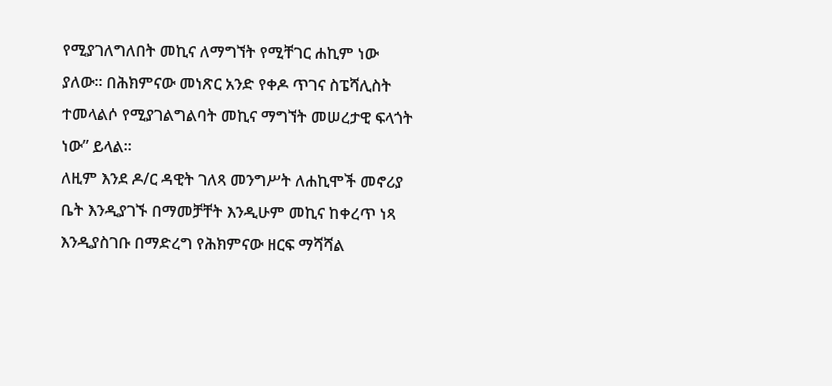የሚያገለግለበት መኪና ለማግኘት የሚቸገር ሐኪም ነው ያለው። በሕክምናው መነጽር አንድ የቀዶ ጥገና ስፔሻሊስት ተመላልሶ የሚያገልግልባት መኪና ማግኘት መሠረታዊ ፍላጎት ነው” ይላል።
ለዚም እንደ ዶ/ር ዳዊት ገለጻ መንግሥት ለሐኪሞች መኖሪያ ቤት እንዲያገኙ በማመቻቸት እንዲሁም መኪና ከቀረጥ ነጻ እንዲያስገቡ በማድረግ የሕክምናው ዘርፍ ማሻሻል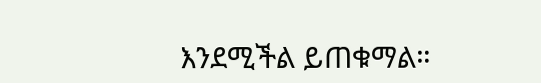እንደሚችል ይጠቁማል።